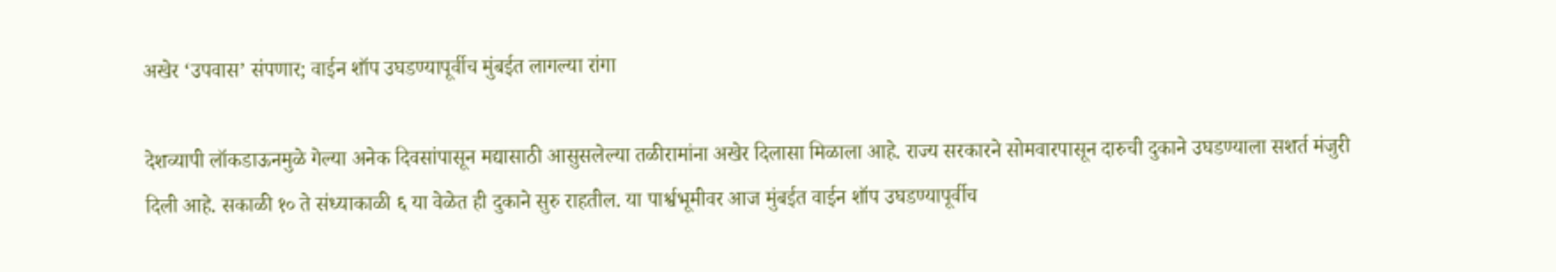अखेर ‘उपवास’ संपणार; वाईन शॉप उघडण्यापूर्वीच मुंबईत लागल्या रांगा

देशव्यापी लॉकडाऊनमुळे गेल्या अनेक दिवसांपासून मद्यासाठी आसुसलेल्या तळीरामांना अखेर दिलासा मिळाला आहे. राज्य सरकारने सोमवारपासून दारुची दुकाने उघडण्याला सशर्त मंजुरी दिली आहे. सकाळी १० ते संध्याकाळी ६ या वेळेत ही दुकाने सुरु राहतील. या पार्श्वभूमीवर आज मुंबईत वाईन शॉप उघडण्यापूर्वीच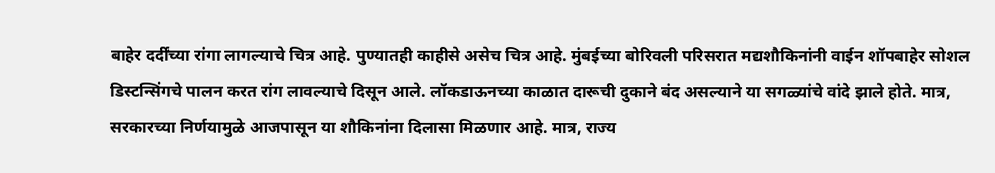बाहेर दर्दींच्या रांगा लागल्याचे चित्र आहे. पुण्यातही काहीसे असेच चित्र आहे. मुंबईच्या बोरिवली परिसरात मद्यशौकिनांनी वाईन शॉपबाहेर सोशल डिस्टन्सिंगचे पालन करत रांग लावल्याचे दिसून आले. लॉकडाऊनच्या काळात दारूची दुकाने बंद असल्याने या सगळ्यांचे वांदे झाले होते. मात्र, सरकारच्या निर्णयामुळे आजपासून या शौकिनांना दिलासा मिळणार आहे. मात्र, राज्य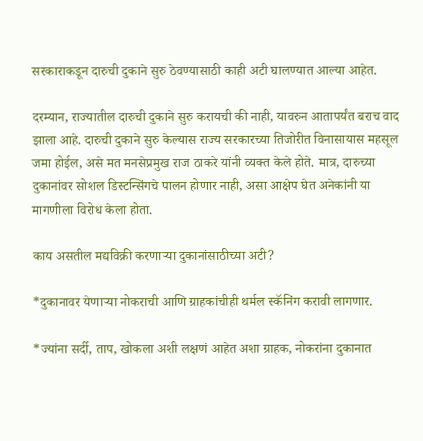सरकाराकडून दारुची दुकाने सुरु ठेवण्यासाठी काही अटी घालण्यात आल्या आहेत.

दरम्यान, राज्यातील दारुची दुकाने सुरु करायची की नाही, यावरुन आतापर्यंत बराच वाद झाला आहे. दारुची दुकाने सुरु केल्यास राज्य सरकारच्या तिजोरीत विनासायास महसूल जमा होईल, असे मत मनसेप्रमुख राज ठाकरे यांनी व्यक्त केले होते. मात्र, दारुच्या दुकानांवर सोशल डिस्टन्सिंगचे पालन होणार नाही, असा आक्षेप घेत अनेकांनी या मागणीला विरोध केला होता.

काय असतील मद्यविक्री करणाऱ्या दुकानांसाठीच्या अटी?

*दुकानावर येणार्‍या नोकराची आणि ग्राहकांचीही थर्मल स्कॅनिंग करावी लागणार.

*ज्यांना सर्दी, ताप, खोकला अशी लक्षणं आहेत अशा ग्राहक, नोकरांना दुकानात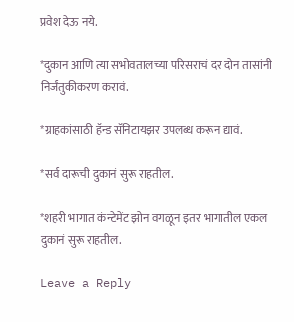प्रवेश देऊ नये.

*दुकान आणि त्या सभोवतालच्या परिसराचं दर दोन तासांनी निर्जंतुकीकरण करावं.

*ग्राहकांसाठी हॅन्ड सॅनिटायझर उपलब्ध करून द्यावं.

*सर्व दारूची दुकानं सुरू राहतील.

*शहरी भागात कंन्टेमेंट झोन वगळून इतर भागातील एकल दुकानं सुरू राहतील.

Leave a Reply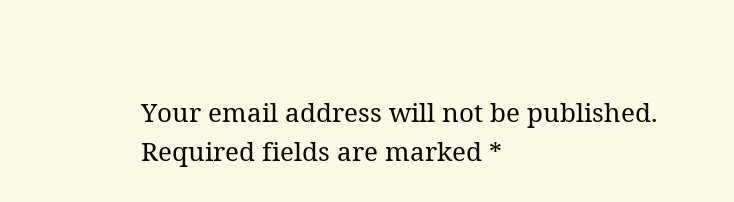Your email address will not be published. Required fields are marked *